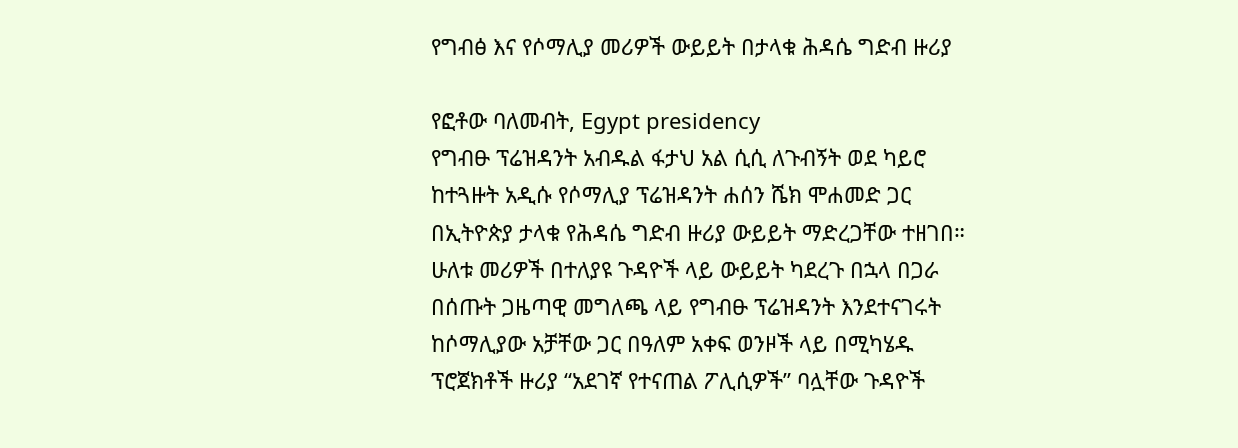የግብፅ እና የሶማሊያ መሪዎች ውይይት በታላቁ ሕዳሴ ግድብ ዙሪያ

የፎቶው ባለመብት, Egypt presidency
የግብፁ ፕሬዝዳንት አብዱል ፋታህ አል ሲሲ ለጉብኝት ወደ ካይሮ ከተጓዙት አዲሱ የሶማሊያ ፕሬዝዳንት ሐሰን ሼክ ሞሐመድ ጋር በኢትዮጵያ ታላቁ የሕዳሴ ግድብ ዙሪያ ውይይት ማድረጋቸው ተዘገበ።
ሁለቱ መሪዎች በተለያዩ ጉዳዮች ላይ ውይይት ካደረጉ በኋላ በጋራ በሰጡት ጋዜጣዊ መግለጫ ላይ የግብፁ ፕሬዝዳንት እንደተናገሩት ከሶማሊያው አቻቸው ጋር በዓለም አቀፍ ወንዞች ላይ በሚካሄዱ ፕሮጀክቶች ዙሪያ “አደገኛ የተናጠል ፖሊሲዎች” ባሏቸው ጉዳዮች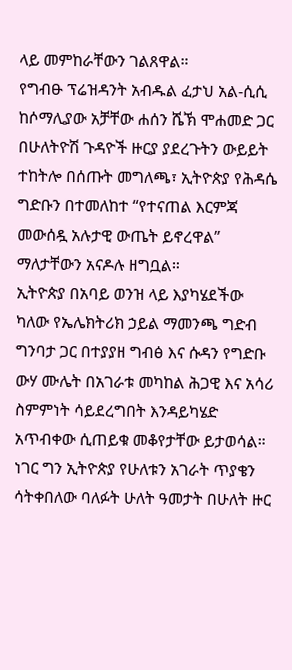ላይ መምከራቸውን ገልጸዋል።
የግብፁ ፕሬዝዳንት አብዱል ፈታህ አል-ሲሲ ከሶማሊያው አቻቸው ሐሰን ሼኽ ሞሐመድ ጋር በሁለትዮሽ ጉዳዮች ዙርያ ያደረጉትን ውይይት ተከትሎ በሰጡት መግለጫ፣ ኢትዮጵያ የሕዳሴ ግድቡን በተመለከተ “የተናጠል እርምጃ መውሰዷ አሉታዊ ውጤት ይኖረዋል” ማለታቸውን አናዶሉ ዘግቧል።
ኢትዮጵያ በአባይ ወንዝ ላይ እያካሄደችው ካለው የኤሌክትሪክ ኃይል ማመንጫ ግድብ ግንባታ ጋር በተያያዘ ግብፅ እና ሱዳን የግድቡ ውሃ ሙሌት በአገራቱ መካከል ሕጋዊ እና አሳሪ ስምምነት ሳይደረግበት እንዳይካሄድ አጥብቀው ሲጠይቁ መቆየታቸው ይታወሳል።
ነገር ግን ኢትዮጵያ የሁለቱን አገራት ጥያቄን ሳትቀበለው ባለፉት ሁለት ዓመታት በሁለት ዙር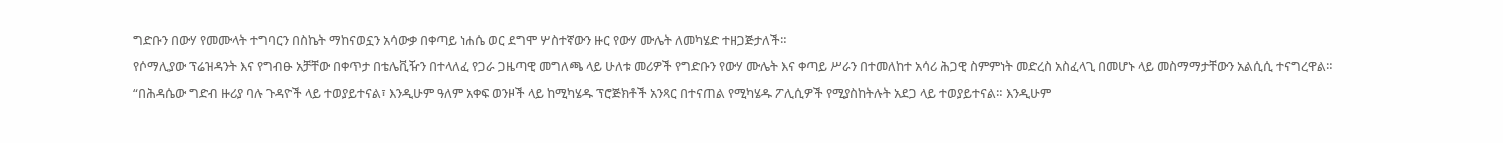ግድቡን በውሃ የመሙላት ተግባርን በስኬት ማከናወኗን አሳውቃ በቀጣይ ነሐሴ ወር ደግሞ ሦስተኛውን ዙር የውሃ ሙሌት ለመካሄድ ተዘጋጅታለች።
የሶማሊያው ፕሬዝዳንት እና የግብፁ አቻቸው በቀጥታ በቴሌቪዥን በተላለፈ የጋራ ጋዜጣዊ መግለጫ ላይ ሁለቱ መሪዎች የግድቡን የውሃ ሙሌት እና ቀጣይ ሥራን በተመለከተ አሳሪ ሕጋዊ ስምምነት መድረስ አስፈላጊ በመሆኑ ላይ መስማማታቸውን አልሲሲ ተናግረዋል።
“በሕዳሴው ግድብ ዙሪያ ባሉ ጉዳዮች ላይ ተወያይተናል፣ እንዲሁም ዓለም አቀፍ ወንዞች ላይ ከሚካሄዱ ፕሮጅክቶች አንጻር በተናጠል የሚካሄዱ ፖሊሲዎች የሚያስከትሉት አደጋ ላይ ተወያይተናል። እንዲሁም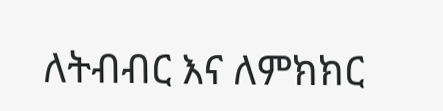ለትብብር እና ለምክክር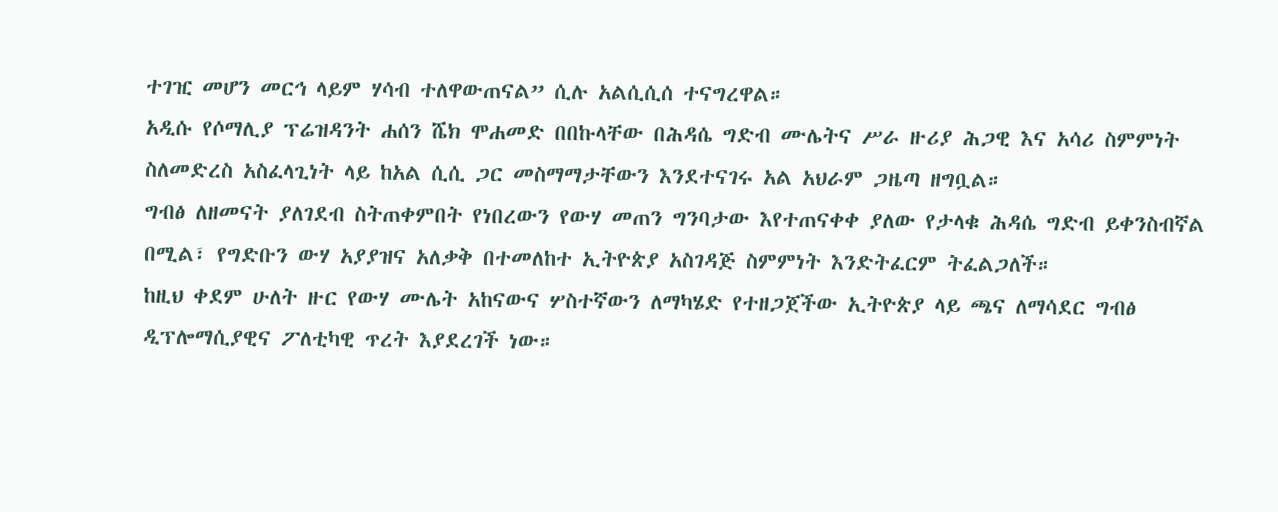ተገዢ መሆን መርኅ ላይም ሃሳብ ተለዋውጠናል” ሲሉ አልሲሲሰ ተናግረዋል።
አዲሱ የሶማሊያ ፕሬዝዳንት ሐሰን ሼክ ሞሐመድ በበኩላቸው በሕዳሴ ግድብ ሙሌትና ሥራ ዙሪያ ሕጋዊ እና አሳሪ ስምምነት ስለመድረስ አስፈላጊነት ላይ ከአል ሲሲ ጋር መስማማታቸውን እንደተናገሩ አል አህራም ጋዜጣ ዘግቧል።
ግብፅ ለዘመናት ያለገደብ ስትጠቀምበት የነበረውን የውሃ መጠን ግንባታው እየተጠናቀቀ ያለው የታላቁ ሕዳሴ ግድብ ይቀንስብኛል በሚል፣ የግድቡን ውሃ አያያዝና አለቃቅ በተመለከተ ኢትዮጵያ አስገዳጅ ስምምነት እንድትፈርም ትፈልጋለች።
ከዚህ ቀደም ሁለት ዙር የውሃ ሙሌት አከናውና ሦስተኛውን ለማካሄድ የተዘጋጀችው ኢትዮጵያ ላይ ጫና ለማሳደር ግብፅ ዲፕሎማሲያዊና ፖለቲካዊ ጥረት እያደረገች ነው።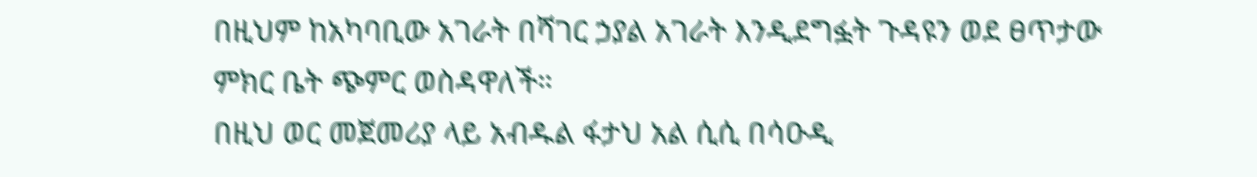በዚህም ከአካባቢው አገራት በሻገር ኃያል አገራት እንዲደግፏት ጉዳዩን ወደ ፀጥታው ምክር ቤት ጭምር ወስዳዋለች።
በዚህ ወር መጀመሪያ ላይ አብዱል ፋታህ አል ሲሲ በሳዑዲ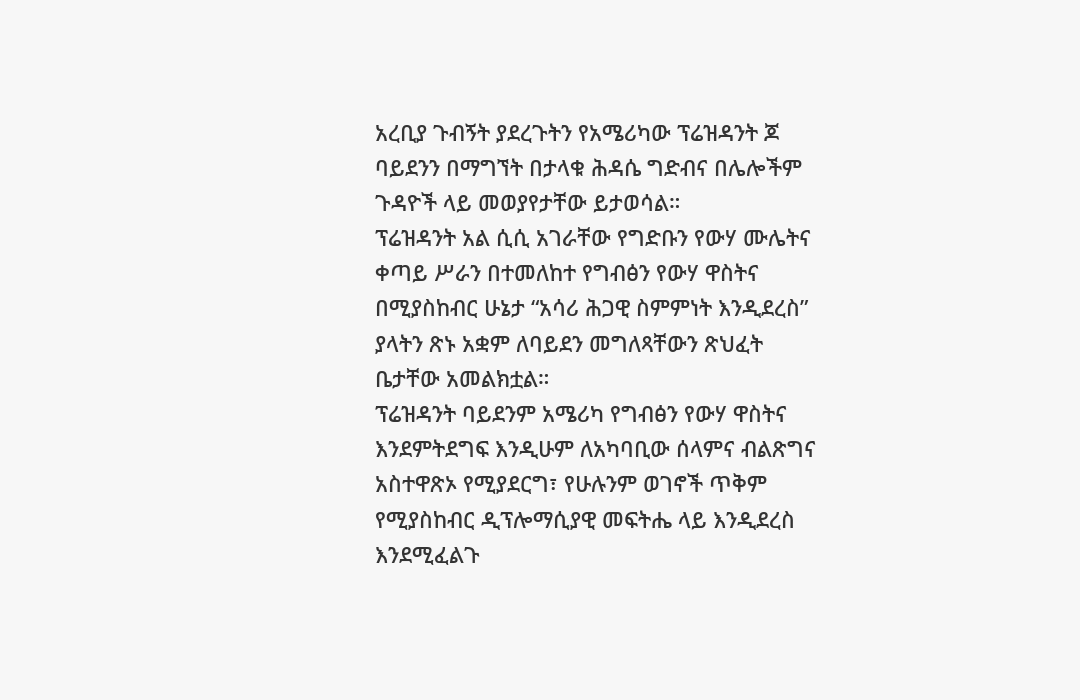አረቢያ ጉብኝት ያደረጉትን የአሜሪካው ፕሬዝዳንት ጆ ባይደንን በማግኘት በታላቁ ሕዳሴ ግድብና በሌሎችም ጉዳዮች ላይ መወያየታቸው ይታወሳል።
ፕሬዝዳንት አል ሲሲ አገራቸው የግድቡን የውሃ ሙሌትና ቀጣይ ሥራን በተመለከተ የግብፅን የውሃ ዋስትና በሚያስከብር ሁኔታ “አሳሪ ሕጋዊ ስምምነት እንዲደረስ” ያላትን ጽኑ አቋም ለባይደን መግለጻቸውን ጽህፈት ቤታቸው አመልክቷል።
ፕሬዝዳንት ባይደንም አሜሪካ የግብፅን የውሃ ዋስትና እንደምትደግፍ እንዲሁም ለአካባቢው ሰላምና ብልጽግና አስተዋጽኦ የሚያደርግ፣ የሁሉንም ወገኖች ጥቅም የሚያስከብር ዲፕሎማሲያዊ መፍትሔ ላይ እንዲደረስ እንደሚፈልጉ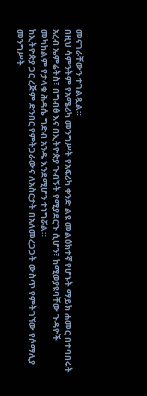መናገራቸውን ተገልጿል።
በዚህ ሳምንትም የአሜሪካ መንግሥት የአፍሪካ ቀንድ ልዩ መልዕክተኛ የሆኑት ማይክ ሐመር በተባበሩት አረብ ኤምሬትስ፣ በግብፅ እና በኢትዮጵያ ጉብኝት የሚያደርጉ ሲሆን፣ ከሚወያዩባቸው ጉዳዮች መካከልም የታላቁ ሕዳሴ ግድብ አንዱ እንደሚሆን ተነግሯል።
ከኢትዮጵያ ጋር ረጅም ድንበር የምትጋራውና ለአስርታት በአለመረጋጋት ውስጥ የምትገኘው የሶማሊያ መንግሥት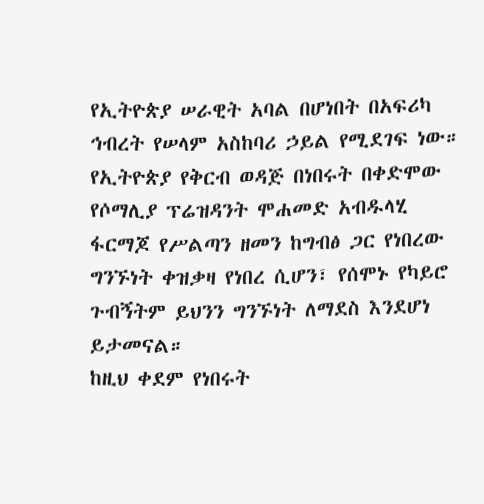የኢትዮጵያ ሠራዊት አባል በሆነበት በአፍሪካ ኅብረት የሠላም አስከባሪ ኃይል የሚደገፍ ነው።
የኢትዮጵያ የቅርብ ወዳጅ በነበሩት በቀድሞው የሶማሊያ ፕሬዝዳንት ሞሐመድ አብዱላሂ ፋርማጆ የሥልጣን ዘመን ከግብፅ ጋር የነበረው ግንኙነት ቀዝቃዛ የነበረ ሲሆን፣ የሰሞኑ የካይሮ ጉብኝትም ይህንን ግንኙነት ለማደስ እንደሆነ ይታመናል።
ከዚህ ቀደም የነበሩት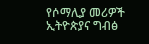የሶማሊያ መሪዎች ኢትዮጵያና ግብፅ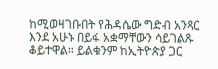ከሚወዛገቡበት የሕዳሴው ግድብ አንጻር እንደ አሁኑ በይፋ አቋማቸውን ሳይገልጹ ቆይተዋል። ይልቁንም ከኢትዮጵያ ጋር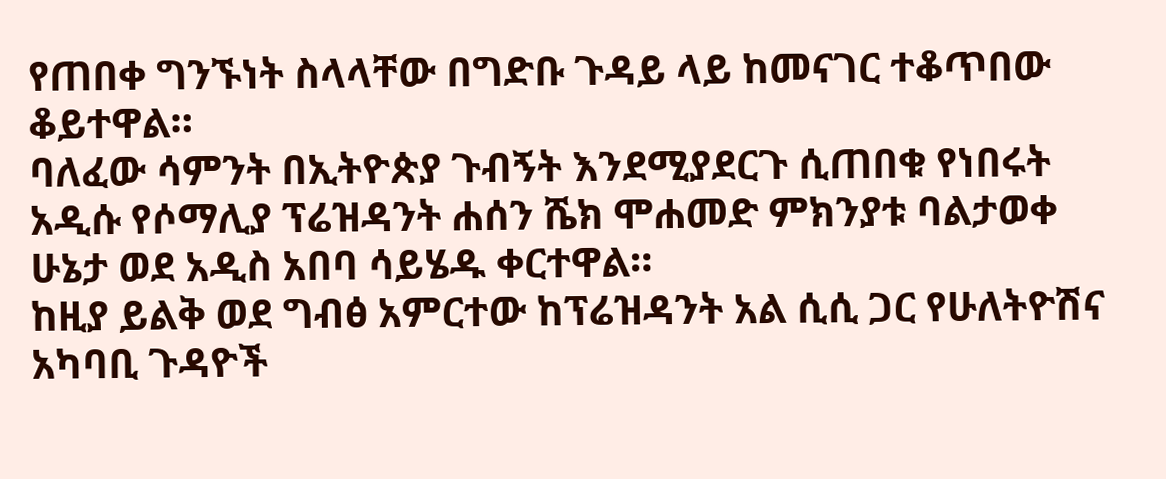የጠበቀ ግንኙነት ስላላቸው በግድቡ ጉዳይ ላይ ከመናገር ተቆጥበው ቆይተዋል።
ባለፈው ሳምንት በኢትዮጵያ ጉብኝት እንደሚያደርጉ ሲጠበቁ የነበሩት አዲሱ የሶማሊያ ፕሬዝዳንት ሐሰን ሼክ ሞሐመድ ምክንያቱ ባልታወቀ ሁኔታ ወደ አዲስ አበባ ሳይሄዱ ቀርተዋል።
ከዚያ ይልቅ ወደ ግብፅ አምርተው ከፕሬዝዳንት አል ሲሲ ጋር የሁለትዮሽና አካባቢ ጉዳዮች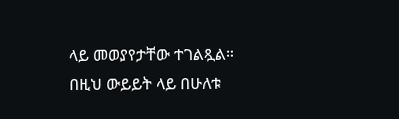ላይ መወያየታቸው ተገልጿል።
በዚህ ውይይት ላይ በሁለቱ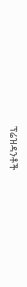ፕሬዝዳንቶች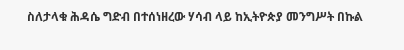ስለታላቁ ሕዳሴ ግድብ በተሰነዘረው ሃሳብ ላይ ከኢትዮጵያ መንግሥት በኩል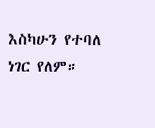እስካሁን የተባለ ነገር የለም።